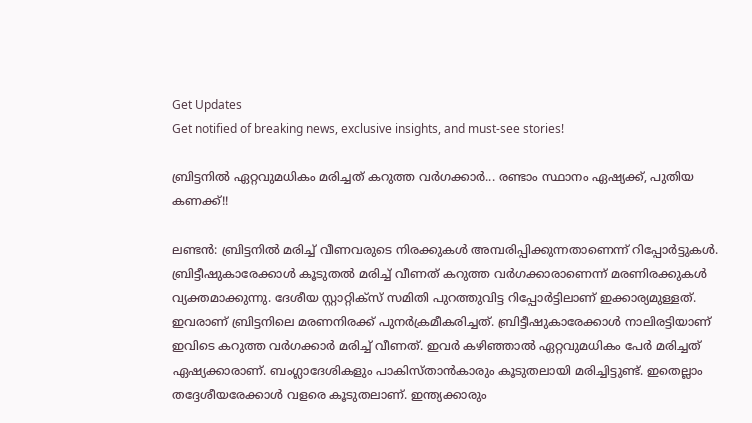Get Updates
Get notified of breaking news, exclusive insights, and must-see stories!

ബ്രിട്ടനില്‍ ഏറ്റവുമധികം മരിച്ചത് കറുത്ത വര്‍ഗക്കാര്‍... രണ്ടാം സ്ഥാനം ഏഷ്യക്ക്, പുതിയ കണക്ക്!!

ലണ്ടന്‍: ബ്രിട്ടനില്‍ മരിച്ച് വീണവരുടെ നിരക്കുകള്‍ അമ്പരിപ്പിക്കുന്നതാണെന്ന് റിപ്പോര്‍ട്ടുകള്‍. ബ്രിട്ടീഷുകാരേക്കാള്‍ കൂടുതല്‍ മരിച്ച് വീണത് കറുത്ത വര്‍ഗക്കാരാണെന്ന് മരണിരക്കുകള്‍ വ്യക്തമാക്കുന്നു. ദേശീയ സ്റ്റാറ്റിക്‌സ് സമിതി പുറത്തുവിട്ട റിപ്പോര്‍ട്ടിലാണ് ഇക്കാര്യമുള്ളത്. ഇവരാണ് ബ്രിട്ടനിലെ മരണനിരക്ക് പുനര്‍ക്രമീകരിച്ചത്. ബ്രിട്ടീഷുകാരേക്കാള്‍ നാലിരട്ടിയാണ് ഇവിടെ കറുത്ത വര്‍ഗക്കാര്‍ മരിച്ച് വീണത്. ഇവര്‍ കഴിഞ്ഞാല്‍ ഏറ്റവുമധികം പേര്‍ മരിച്ചത് ഏഷ്യക്കാരാണ്. ബംഗ്ലാദേശികളും പാകിസ്താന്‍കാരും കൂടുതലായി മരിച്ചിട്ടുണ്ട്. ഇതെല്ലാം തദ്ദേശീയരേക്കാള്‍ വളരെ കൂടുതലാണ്. ഇന്ത്യക്കാരും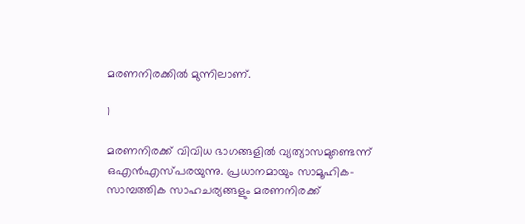മരണനിരക്കില്‍ മുന്നിലാണ്.

1

മരണനിരക്ക് വിവിധ ഭാഗങ്ങളില്‍ വ്യത്യാസമുണ്ടെന്ന് ഒഎന്‍എസ്പരയുന്നു. പ്രധാനമായും സാമൂഹിക-സാമ്പത്തിക സാഹചര്യങ്ങളും മരണനിരക്ക്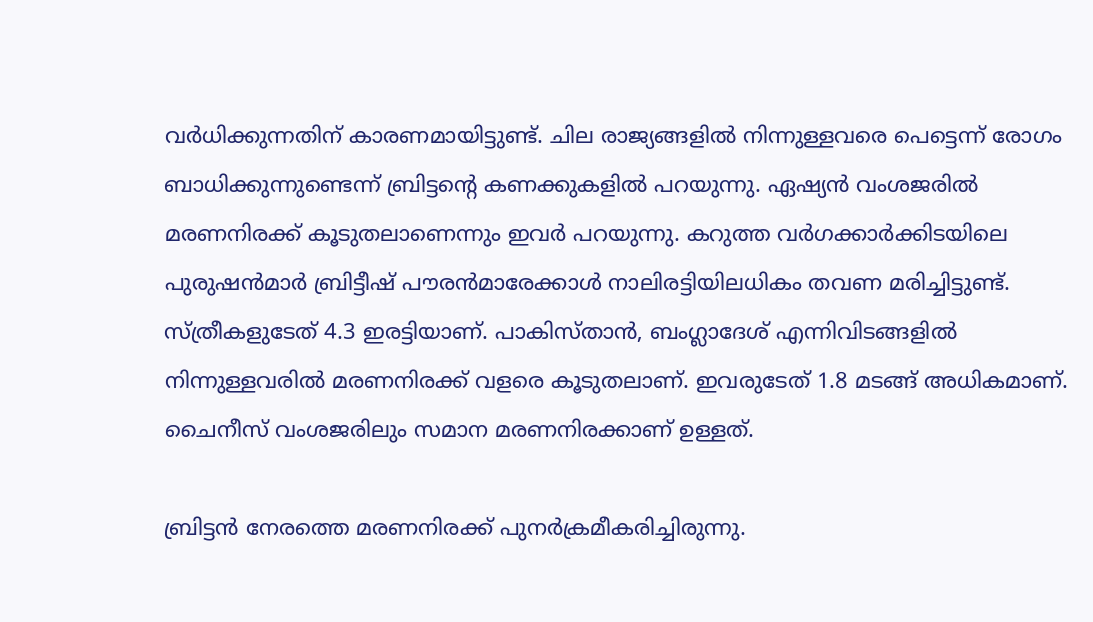വര്‍ധിക്കുന്നതിന് കാരണമായിട്ടുണ്ട്. ചില രാജ്യങ്ങളില്‍ നിന്നുള്ളവരെ പെട്ടെന്ന് രോഗം ബാധിക്കുന്നുണ്ടെന്ന് ബ്രിട്ടന്റെ കണക്കുകളില്‍ പറയുന്നു. ഏഷ്യന്‍ വംശജരില്‍ മരണനിരക്ക് കൂടുതലാണെന്നും ഇവര്‍ പറയുന്നു. കറുത്ത വര്‍ഗക്കാര്‍ക്കിടയിലെ പുരുഷന്‍മാര്‍ ബ്രിട്ടീഷ് പൗരന്‍മാരേക്കാള്‍ നാലിരട്ടിയിലധികം തവണ മരിച്ചിട്ടുണ്ട്. സ്ത്രീകളുടേത് 4.3 ഇരട്ടിയാണ്. പാകിസ്താന്‍, ബംഗ്ലാദേശ് എന്നിവിടങ്ങളില്‍ നിന്നുള്ളവരില്‍ മരണനിരക്ക് വളരെ കൂടുതലാണ്. ഇവരുടേത് 1.8 മടങ്ങ് അധികമാണ്. ചൈനീസ് വംശജരിലും സമാന മരണനിരക്കാണ് ഉള്ളത്.

ബ്രിട്ടന്‍ നേരത്തെ മരണനിരക്ക് പുനര്‍ക്രമീകരിച്ചിരുന്നു.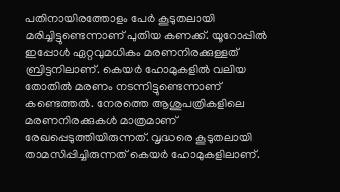പതിനായിരത്തോളം പേര്‍ കൂടുതലായി മരിച്ചിട്ടുണ്ടെന്നാണ് പുതിയ കണക്ക്. യൂറോപ്പില്‍ ഇപ്പോള്‍ ഏറ്റവുമധികം മരണനിരക്കുള്ളത് ബ്രിട്ടനിലാണ്. കെയര്‍ ഹോമുകളില്‍ വലിയ തോതില്‍ മരണം നടന്നിട്ടുണ്ടെന്നാണ് കണ്ടെത്തല്‍. നേരത്തെ ആശുപത്രികളിലെ മരണനിരക്കുകള്‍ മാത്രമാണ് രേഖപ്പെടുത്തിയിരുന്നത്. വൃദ്ധരെ കൂടുതലായി താമസിപ്പിച്ചിരുന്നത് കെയര്‍ ഹോമുകളിലാണ്.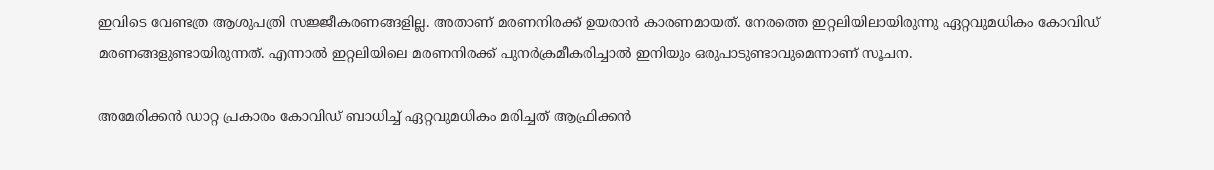ഇവിടെ വേണ്ടത്ര ആശുപത്രി സജ്ജീകരണങ്ങളില്ല. അതാണ് മരണനിരക്ക് ഉയരാന്‍ കാരണമായത്. നേരത്തെ ഇറ്റലിയിലായിരുന്നു ഏറ്റവുമധികം കോവിഡ് മരണങ്ങളുണ്ടായിരുന്നത്. എന്നാല്‍ ഇറ്റലിയിലെ മരണനിരക്ക് പുനര്‍ക്രമീകരിച്ചാല്‍ ഇനിയും ഒരുപാടുണ്ടാവുമെന്നാണ് സൂചന.

അമേരിക്കന്‍ ഡാറ്റ പ്രകാരം കോവിഡ് ബാധിച്ച് ഏറ്റവുമധികം മരിച്ചത് ആഫ്രിക്കന്‍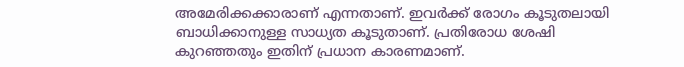അമേരിക്കക്കാരാണ് എന്നതാണ്. ഇവര്‍ക്ക് രോഗം കൂടുതലായി ബാധിക്കാനുള്ള സാധ്യത കൂടുതാണ്. പ്രതിരോധ ശേഷി കുറഞ്ഞതും ഇതിന് പ്രധാന കാരണമാണ്.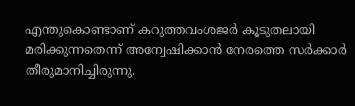എന്തുകൊണ്ടാണ് കറുത്തവംശജര്‍ കൂടുതലായി മരിക്കുന്നതെന്ന് അന്വേഷിക്കാന്‍ നേരത്തെ സര്‍ക്കാര്‍ തീരുമാനിച്ചിരുന്നു.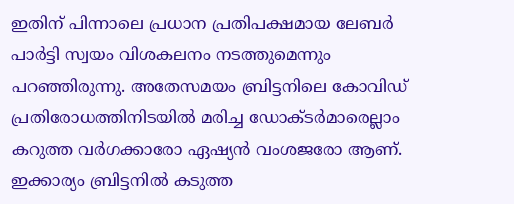ഇതിന് പിന്നാലെ പ്രധാന പ്രതിപക്ഷമായ ലേബര്‍ പാര്‍ട്ടി സ്വയം വിശകലനം നടത്തുമെന്നും പറഞ്ഞിരുന്നു. അതേസമയം ബ്രിട്ടനിലെ കോവിഡ് പ്രതിരോധത്തിനിടയില്‍ മരിച്ച ഡോക്ടര്‍മാരെല്ലാം കറുത്ത വര്‍ഗക്കാരോ ഏഷ്യന്‍ വംശജരോ ആണ്. ഇക്കാര്യം ബ്രിട്ടനില്‍ കടുത്ത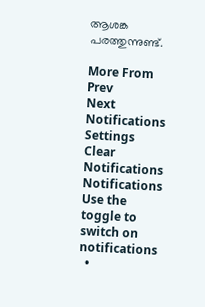ആശങ്ക പരത്തുന്നുണ്ട്.

More From
Prev
Next
Notifications
Settings
Clear Notifications
Notifications
Use the toggle to switch on notifications
  •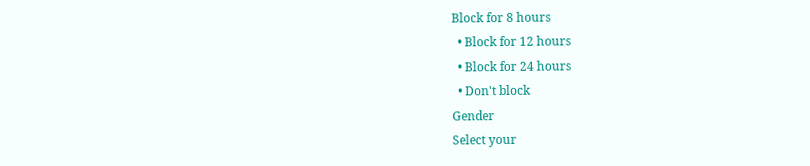Block for 8 hours
  • Block for 12 hours
  • Block for 24 hours
  • Don't block
Gender
Select your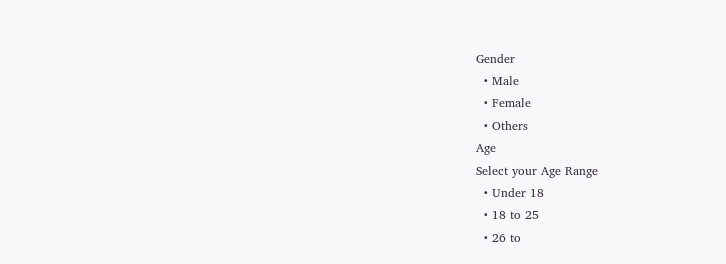Gender
  • Male
  • Female
  • Others
Age
Select your Age Range
  • Under 18
  • 18 to 25
  • 26 to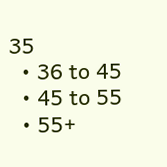35
  • 36 to 45
  • 45 to 55
  • 55+